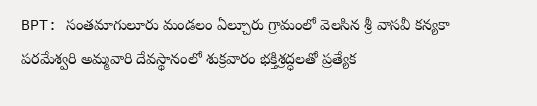BPT: సంతమాగులూరు మండలం ఏల్చూరు గ్రామంలో వెలసిన శ్రీ వాసవీ కన్యకా పరమేశ్వరి అమ్మవారి దేవస్థానంలో శుక్రవారం భక్తిశ్రద్ధలతో ప్రత్యేక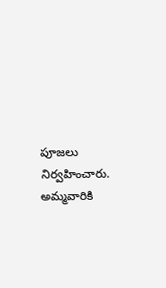పూజలు నిర్వహించారు. అమ్మవారికి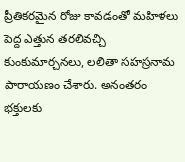ప్రీతికరమైన రోజు కావడంతో మహిళలు పెద్ద ఎత్తున తరలివచ్చి కుంకుమార్చనలు, లలితా సహస్రనామ పారాయణం చేశారు. అనంతరం భక్తులకు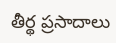తీర్థ ప్రసాదాలు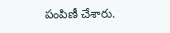పంపిణీ చేశారు.